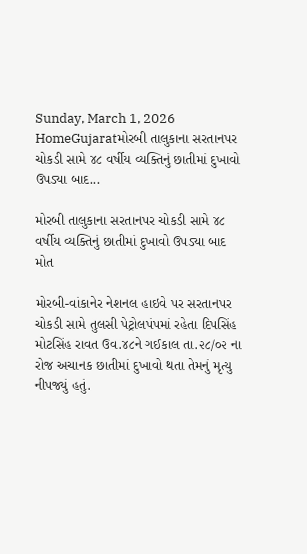Sunday, March 1, 2026
HomeGujaratમોરબી તાલુકાના સરતાનપર ચોકડી સામે ૪૮ વર્ષીય વ્યક્તિનું છાતીમાં દુખાવો ઉપડ્યા બાદ...

મોરબી તાલુકાના સરતાનપર ચોકડી સામે ૪૮ વર્ષીય વ્યક્તિનું છાતીમાં દુખાવો ઉપડ્યા બાદ મોત

મોરબી-વાંકાનેર નેશનલ હાઇવે પર સરતાનપર ચોકડી સામે તુલસી પેટ્રોલપંપમાં રહેતા દિપસિંહ મોટસિંહ રાવત ઉવ.૪૮ને ગઈકાલ તા.૨૮/૦૨ ના રોજ અચાનક છાતીમાં દુખાવો થતા તેમનું મૃત્યુ નીપજ્યું હતું.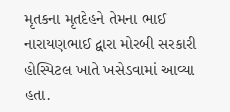મૃતકના મૃતદેહને તેમના ભાઈ નારાયણભાઈ દ્વારા મોરબી સરકારી હોસ્પિટલ ખાતે ખસેડવામાં આવ્યા હતા.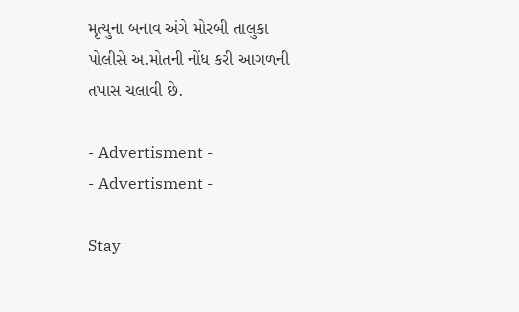મૃત્યુના બનાવ અંગે મોરબી તાલુકા પોલીસે અ.મોતની નોંધ કરી આગળની તપાસ ચલાવી છે.

- Advertisment -
- Advertisment -

Stay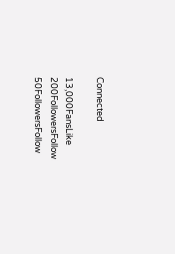Connected

13,000FansLike
200FollowersFollow
50FollowersFollow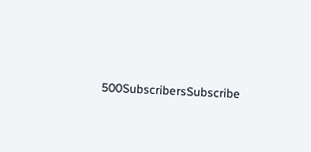500SubscribersSubscribe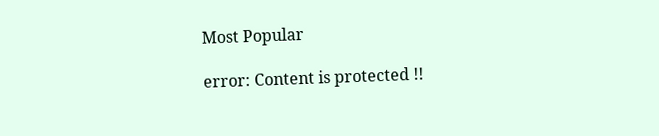Most Popular

error: Content is protected !!